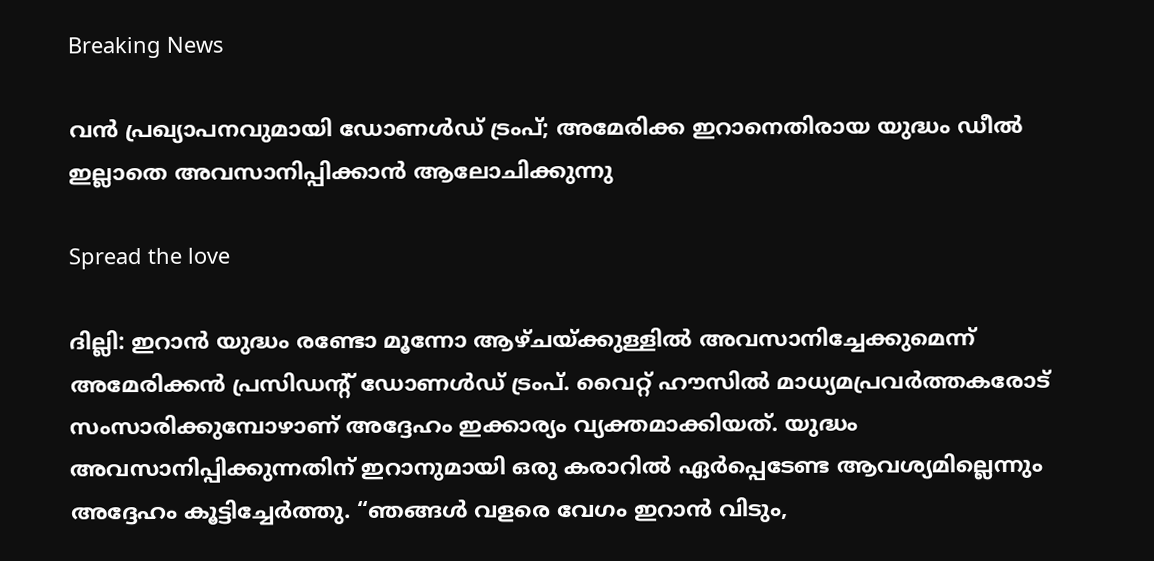Breaking News

വൻ പ്രഖ്യാപനവുമായി ഡോണൾഡ് ട്രംപ്; അമേരിക്ക ഇറാനെതിരായ യുദ്ധം ഡീൽ ഇല്ലാതെ അവസാനിപ്പിക്കാൻ ആലോചിക്കുന്നു

Spread the love

ദില്ലി: ഇറാൻ യുദ്ധം രണ്ടോ മൂന്നോ ആഴ്ചയ്ക്കുള്ളിൽ അവസാനിച്ചേക്കുമെന്ന് അമേരിക്കൻ പ്രസിഡൻ്റ് ഡോണൾഡ് ട്രംപ്. വൈറ്റ് ഹൗസിൽ മാധ്യമപ്രവർത്തകരോട് സംസാരിക്കുമ്പോഴാണ് അദ്ദേഹം ഇക്കാര്യം വ്യക്തമാക്കിയത്. യുദ്ധം അവസാനിപ്പിക്കുന്നതിന് ഇറാനുമായി ഒരു കരാറിൽ ഏർപ്പെടേണ്ട ആവശ്യമില്ലെന്നും അദ്ദേഹം കൂട്ടിച്ചേർത്തു. “ഞങ്ങൾ വളരെ വേഗം ഇറാൻ വിടും,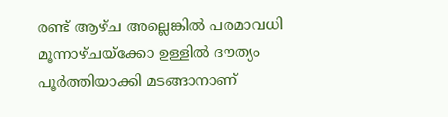രണ്ട് ആഴ്ച അല്ലെങ്കിൽ പരമാവധി മൂന്നാഴ്ചയ്ക്കോ ഉള്ളിൽ ദൗത്യം പൂർത്തിയാക്കി മടങ്ങാനാണ്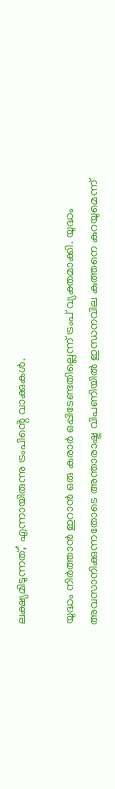ലക്ഷ്യമിടുന്നത്,’ എന്നായിരുന്നു ട്രംപിൻ്റെ വാക്കുകൾ.

യുദ്ധം നിർത്താൻ ഇറാൻ ഒരു കരാർ ഒപ്പിടേണ്ടതില്ലെന്ന് ട്രംപ് വ്യക്തമാക്കി. യുദ്ധം അവസാനിക്കുന്നതോടെ അന്താരാഷ്ട്ര വിപണിയിൽ ഇന്ധനവില കുത്തനെ കുറയുമെന്ന്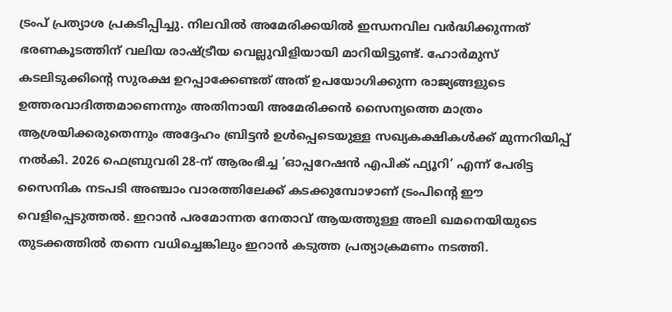ട്രംപ് പ്രത്യാശ പ്രകടിപ്പിച്ചു. നിലവിൽ അമേരിക്കയിൽ ഇന്ധനവില വർദ്ധിക്കുന്നത് ഭരണകൂടത്തിന് വലിയ രാഷ്ട്രീയ വെല്ലുവിളിയായി മാറിയിട്ടുണ്ട്. ഹോർമുസ് കടലിടുക്കിന്റെ സുരക്ഷ ഉറപ്പാക്കേണ്ടത് അത് ഉപയോഗിക്കുന്ന രാജ്യങ്ങളുടെ ഉത്തരവാദിത്തമാണെന്നും അതിനായി അമേരിക്കൻ സൈന്യത്തെ മാത്രം ആശ്രയിക്കരുതെന്നും അദ്ദേഹം ബ്രിട്ടൻ ഉൾപ്പെടെയുള്ള സഖ്യകക്ഷികൾക്ക് മുന്നറിയിപ്പ് നൽകി. 2026 ഫെബ്രുവരി 28-ന് ആരംഭിച്ച ‘ഓപ്പറേഷൻ എപിക് ഫ്യൂറി’ എന്ന് പേരിട്ട സൈനിക നടപടി അഞ്ചാം വാരത്തിലേക്ക് കടക്കുമ്പോഴാണ് ട്രംപിന്റെ ഈ വെളിപ്പെടുത്തൽ. ഇറാൻ പരമോന്നത നേതാവ് ആയത്തുള്ള അലി ഖമനെയിയുടെ തുടക്കത്തിൽ തന്നെ വധിച്ചെങ്കിലും ഇറാൻ കടുത്ത പ്രത്യാക്രമണം നടത്തി.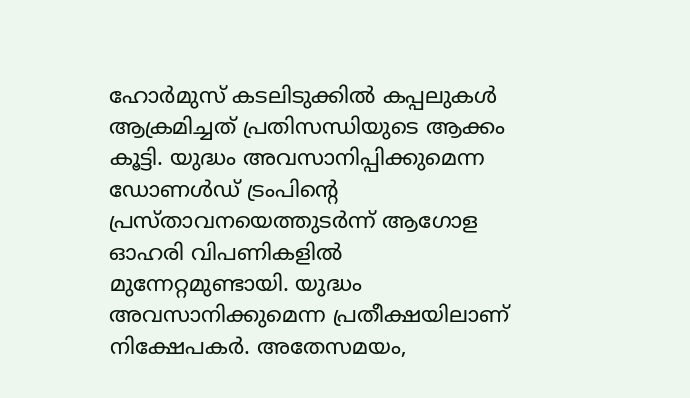ഹോർമുസ് കടലിടുക്കിൽ കപ്പലുകൾ ആക്രമിച്ചത് പ്രതിസന്ധിയുടെ ആക്കം കൂട്ടി. യുദ്ധം അവസാനിപ്പിക്കുമെന്ന ഡോണൾഡ് ട്രംപിന്റെ പ്രസ്താവനയെത്തുടർന്ന് ആഗോള ഓഹരി വിപണികളിൽ മുന്നേറ്റമുണ്ടായി. യുദ്ധം അവസാനിക്കുമെന്ന പ്രതീക്ഷയിലാണ് നിക്ഷേപകർ. അതേസമയം,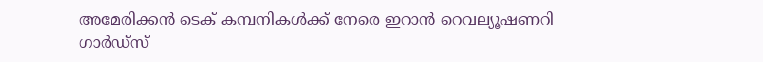അമേരിക്കൻ ടെക് കമ്പനികൾക്ക് നേരെ ഇറാൻ റെവല്യൂഷണറി ഗാർഡ്സ്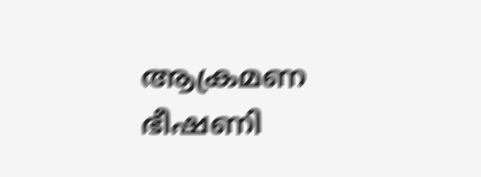ആക്രമണ ഭീഷണി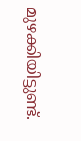മുഴക്കിയിട്ടുണ്ട്.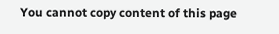You cannot copy content of this page